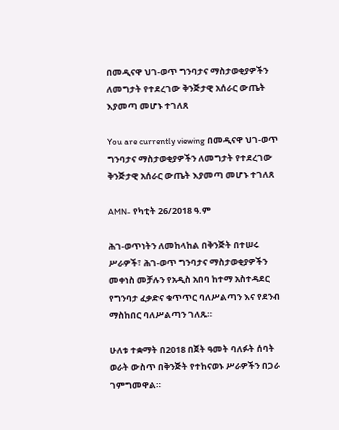በመዲናዋ ህገ-ወጥ ግንባታና ማስታወቂያዎችን ለመግታት የተደረገው ቅንጅታዊ አሰራር ውጤት እያመጣ መሆኑ ተገለጸ

You are currently viewing በመዲናዋ ህገ-ወጥ ግንባታና ማስታወቂያዎችን ለመግታት የተደረገው ቅንጅታዊ አሰራር ውጤት እያመጣ መሆኑ ተገለጸ

AMN- የካቲት 26/2018 ዓ.ም

ሕገ-ወጥነትን ለመከላከል በቅንጅት በተሠሩ ሥራዎች፣ ሕገ-ወጥ ግንባታና ማስታወቂያዎችን መቀነስ መቻሉን የአዲስ አበባ ከተማ አስተዳደር የግንባታ ፈቃድና ቁጥጥር ባለሥልጣን እና የደንብ ማስከበር ባለሥልጣን ገለጹ።

ሁለቱ ተቋማት በ2018 በጀት ዓመት ባለፉት ሰባት ወራት ውስጥ በቅንጅት የተከናወኑ ሥራዎችን በጋራ ገምግመዋል።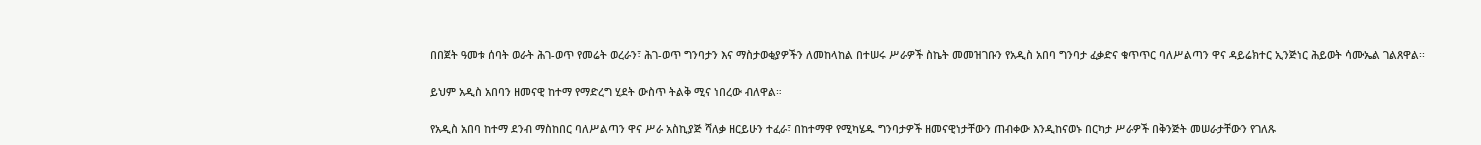በበጀት ዓመቱ ሰባት ወራት ሕገ-ወጥ የመሬት ወረራን፣ ሕገ-ወጥ ግንባታን እና ማስታወቂያዎችን ለመከላከል በተሠሩ ሥራዎች ስኬት መመዝገቡን የአዲስ አበባ ግንባታ ፈቃድና ቁጥጥር ባለሥልጣን ዋና ዳይሬክተር ኢንጅነር ሕይወት ሳሙኤል ገልጸዋል፡፡

ይህም አዲስ አበባን ዘመናዊ ከተማ የማድረግ ሂደት ውስጥ ትልቅ ሚና ነበረው ብለዋል።

የአዲስ አበባ ከተማ ደንብ ማስከበር ባለሥልጣን ዋና ሥራ አስኪያጅ ሻለቃ ዘርይሁን ተፈራ፣ በከተማዋ የሚካሄዱ ግንባታዎች ዘመናዊነታቸውን ጠብቀው እንዲከናወኑ በርካታ ሥራዎች በቅንጅት መሠራታቸውን የገለጹ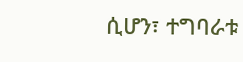ሲሆን፣ ተግባራቱ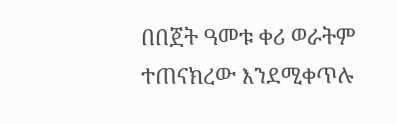በበጀት ዓመቱ ቀሪ ወራትም ተጠናክረው እንደሚቀጥሉ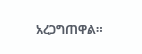አረጋግጠዋል።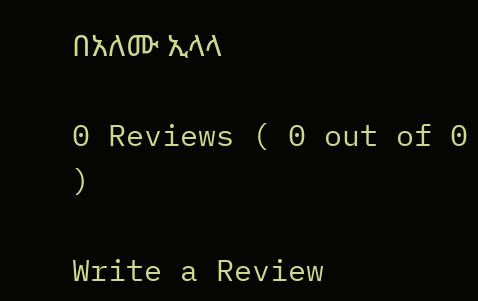በአለሙ ኢላላ

0 Reviews ( 0 out of 0 )

Write a Review